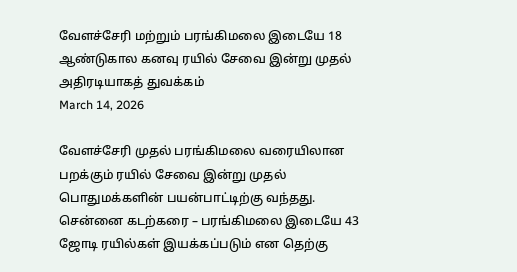வேளச்சேரி மற்றும் பரங்கிமலை இடையே 18 ஆண்டுகால கனவு ரயில் சேவை இன்று முதல் அதிரடியாகத் துவக்கம்
March 14, 2026

வேளச்சேரி முதல் பரங்கிமலை வரையிலான பறக்கும் ரயில் சேவை இன்று முதல் பொதுமக்களின் பயன்பாட்டிற்கு வந்தது. சென்னை கடற்கரை – பரங்கிமலை இடையே 43 ஜோடி ரயில்கள் இயக்கப்படும் என தெற்கு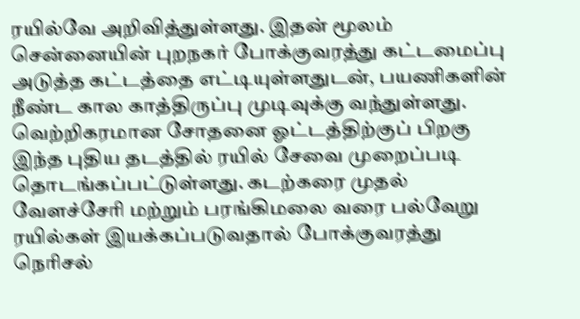ரயில்வே அறிவித்துள்ளது. இதன் மூலம் சென்னையின் புறநகர் போக்குவரத்து கட்டமைப்பு அடுத்த கட்டத்தை எட்டியுள்ளதுடன், பயணிகளின் நீண்ட கால காத்திருப்பு முடிவுக்கு வந்துள்ளது.
வெற்றிகரமான சோதனை ஓட்டத்திற்குப் பிறகு இந்த புதிய தடத்தில் ரயில் சேவை முறைப்படி தொடங்கப்பட்டுள்ளது. கடற்கரை முதல் வேளச்சேரி மற்றும் பரங்கிமலை வரை பல்வேறு ரயில்கள் இயக்கப்படுவதால் போக்குவரத்து நெரிசல்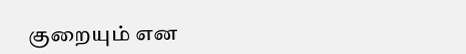குறையும் என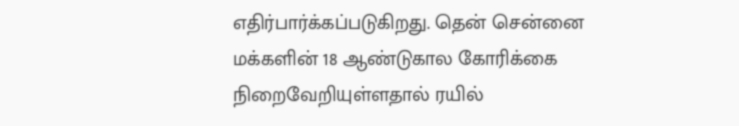எதிர்பார்க்கப்படுகிறது. தென் சென்னை மக்களின் 18 ஆண்டுகால கோரிக்கை நிறைவேறியுள்ளதால் ரயில்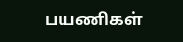பயணிகள்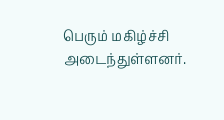பெரும் மகிழ்ச்சி அடைந்துள்ளனர்.